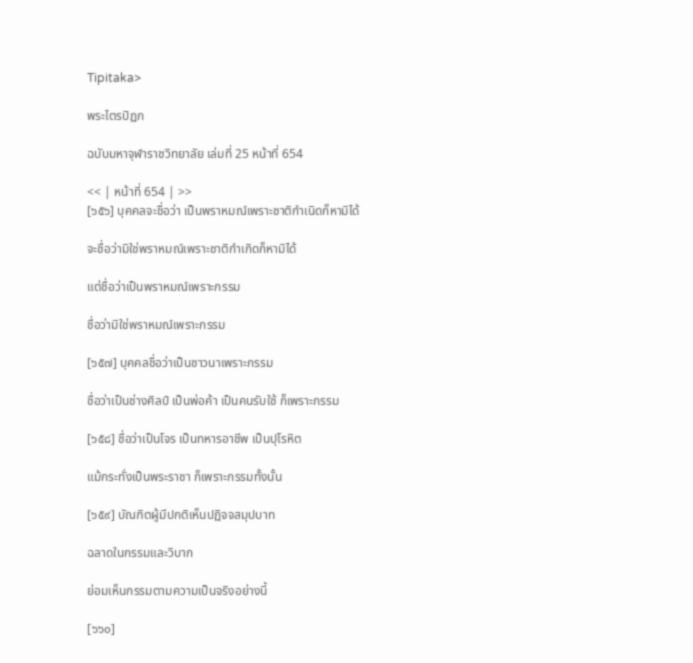Tipitaka>

พระไตรปิฏก

ฉบับมหาจุฬาราชวิทยาลัย เล่มที่ 25 หน้าที่ 654

<< | หน้าที่ 654 | >>
[๖๕๖] บุคคลจะชื่อว่า เป็นพราหมณ์เพราะชาติกำเนิดก็หามิได้

จะชื่อว่ามิใช่พราหมณ์เพราะชาติกำเกิดก็หามิได้

แต่ชื่อว่าเป็นพราหมณ์เพราะกรรม

ชื่อว่ามิใช่พราหมณ์เพราะกรรม

[๖๕๗] บุคคลชื่อว่าเป็นชาวนาเพราะกรรม

ชื่อว่าเป็นช่างศิลป์ เป็นพ่อค้า เป็นคนรับใช้ ก็เพราะกรรม

[๖๕๘] ชื่อว่าเป็นโจร เป็นทหารอาชีพ เป็นปุโรหิต

แม้กระทั่งเป็นพระราชา ก็เพราะกรรมทั้งนั้น

[๖๕๙] บัณฑิตผู้มีปกติเห็นปฏิจจสมุปบาท

ฉลาดในกรรมและวิบาก

ย่อมเห็นกรรมตามความเป็นจริงอย่างนี้

[๖๖๐]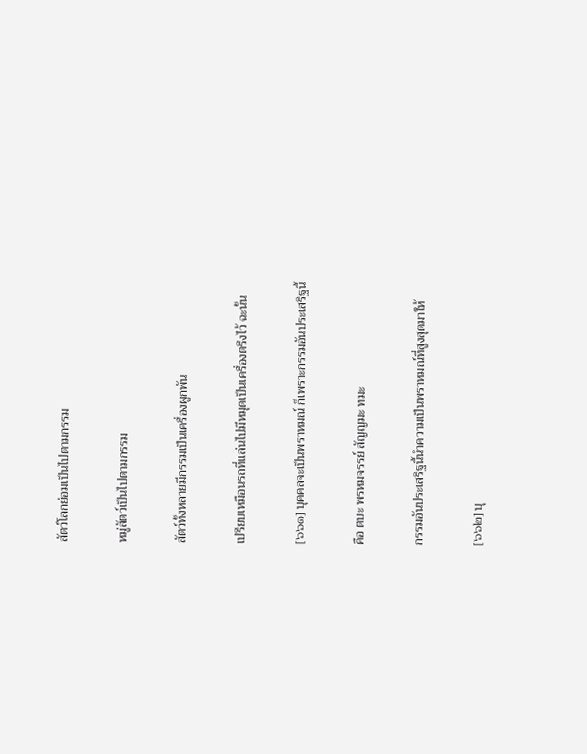สัตว์โลกย่อมเป็นไปตามกรรม

หมู่สัตว์เป็นไปตามกรรม

สัตว์ทั้งหลายมีกรรมเป็นเครื่องผูกพัน

เปรียบเหมือนรถที่แล่นไปมีหมุดเป็นเครื่องตรึงไว้ ฉะนั้น

[๖๖๑] บุคคลจะเป็นพราหมณ์ ก็เพราะกรรมอันประเสริฐนี้

คือ ตบะ พรหมจรรย์ สัญญมะ ทมะ

กรรมอันประเสริฐนี้นำความเป็นพราหมณ์ที่สูงสุดมาให้

[๖๖๒] บุ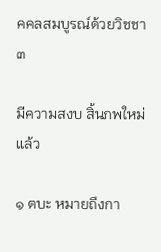คคลสมบูรณ์ด้วยวิชชา ๓

มีความสงบ สิ้นภพใหม่แล้ว

๑ ตบะ หมายถึงกา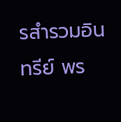รสำรวมอินทรีย์ พร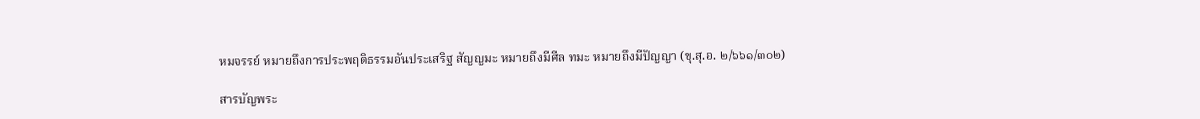หมจรรย์ หมายถึงการประพฤติธรรมอันประเสริฐ สัญญมะ หมายถึงมีศีล ทมะ หมายถึงมีปัญญา (ขุ.สุ.อ. ๒/๖๖๑/๓๐๒)

สารบัญพระ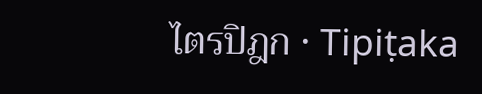ไตรปิฎก · Tipiṭaka